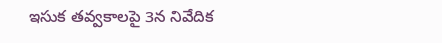ఇసుక తవ్వకాలపై 3న నివేదిక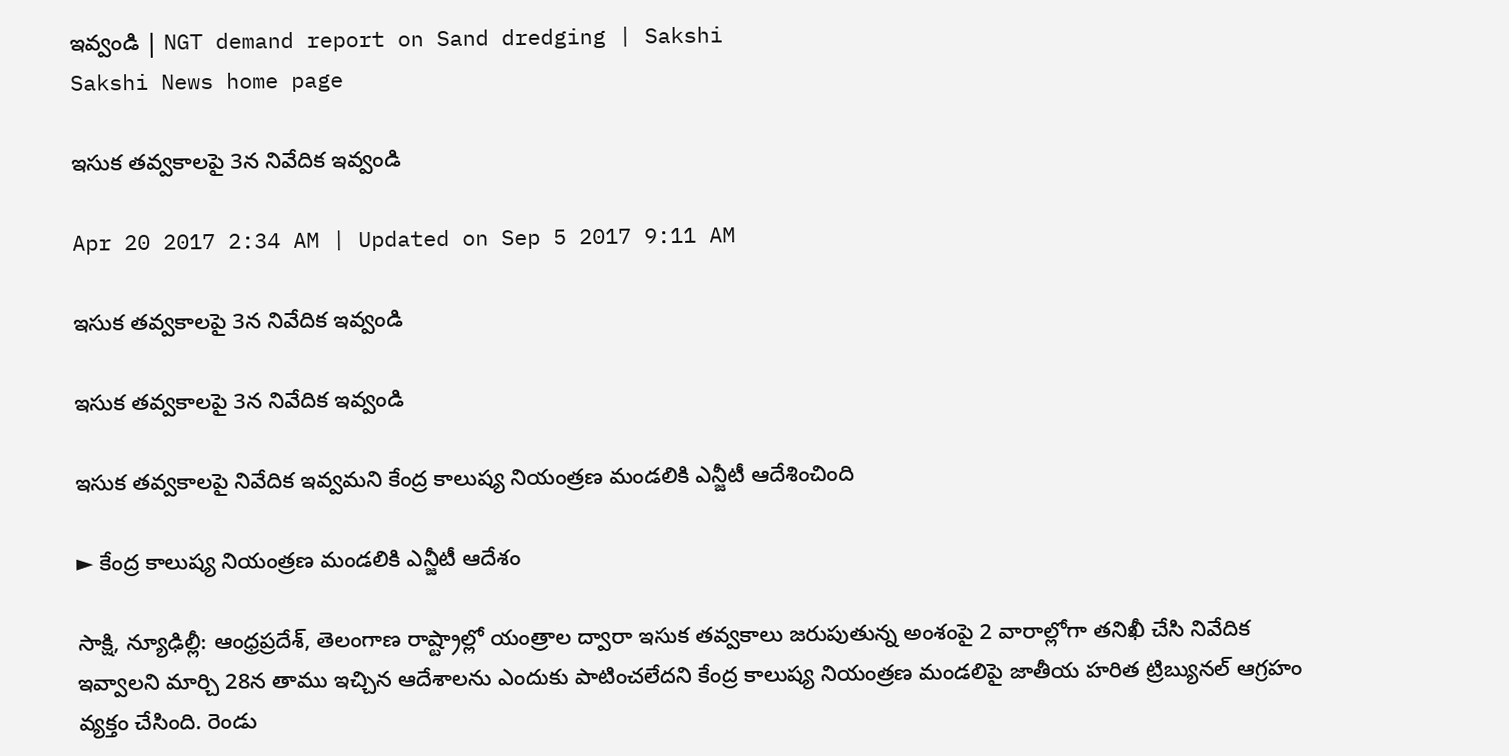ఇవ్వండి | NGT demand report on Sand dredging | Sakshi
Sakshi News home page

ఇసుక తవ్వకాలపై 3న నివేదిక ఇవ్వండి

Apr 20 2017 2:34 AM | Updated on Sep 5 2017 9:11 AM

ఇసుక తవ్వకాలపై 3న నివేదిక ఇవ్వండి

ఇసుక తవ్వకాలపై 3న నివేదిక ఇవ్వండి

ఇసుక తవ్వకాలపై నివేదిక ఇవ్వమని కేంద్ర కాలుష్య నియంత్రణ మండలికి ఎన్జీటీ ఆదేశించింది

► కేంద్ర కాలుష్య నియంత్రణ మండలికి ఎన్జీటీ ఆదేశం

సాక్షి, న్యూఢిల్లీ: ఆంధ్రప్రదేశ్, తెలంగాణ రాష్ట్రాల్లో యంత్రాల ద్వారా ఇసుక తవ్వకాలు జరుపుతున్న అంశంపై 2 వారాల్లోగా తనిఖీ చేసి నివేదిక ఇవ్వాలని మార్చి 28న తాము ఇచ్చిన ఆదేశాలను ఎందుకు పాటించలేదని కేంద్ర కాలుష్య నియంత్రణ మండలిపై జాతీయ హరిత ట్రిబ్యునల్‌ ఆగ్రహం వ్యక్తం చేసింది. రెండు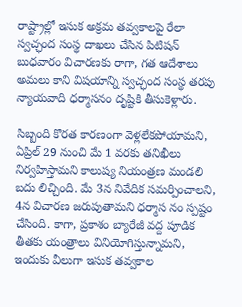రాష్ట్రాల్లో ఇసుక అక్రమ తవ్వకాలపై రేలా స్వచ్ఛంద సంస్థ దాఖలు చేసిన పిటిషన్‌ బుధవారం విచారణకు రాగా, గత ఆదేశాలు అమలు కాని విషయాన్ని స్వచ్ఛంద సంస్థ తరపు న్యాయవాది ధర్మాసనం దృష్టికి తీసుకెళ్లారు.

సిబ్బంది కొరత కారణంగా వెళ్లలేకపోయామని, ఏప్రిల్‌ 29 నుంచి మే 1 వరకు తనిఖీలు నిర్వహిస్తామని కాలుష్య నియంత్రణ మండలి బదు లిచ్చింది. మే 3న నివేదిక సమర్పించాలని, 4న విచారణ జరుపుతామని ధర్మాస నం స్పష్టం చేసింది. కాగా, ప్రకాశం బ్యారేజీ వద్ద పూడిక తీతకు యంత్రాలు వినియోగిస్తున్నామని, ఇందుకు వీలుగా ఇసుక తవ్వకాల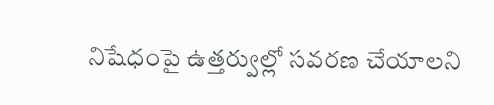నిషేధంపై ఉత్తర్వుల్లో సవరణ చేయాలని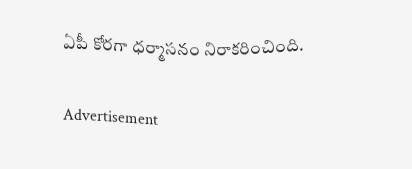ఏపీ కోరగా ధర్మాసనం నిరాకరించింది.

Advertisement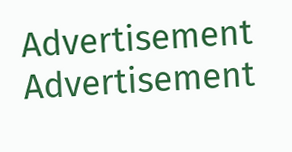Advertisement
Advertisement